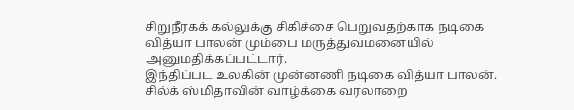சிறுநீரகக் கல்லுக்கு சிகிச்சை பெறுவதற்காக நடிகை வித்யா பாலன் மும்பை மருத்துவமனையில் அனுமதிக்கப்பட்டார்.
இந்திப்பட உலகின் முன்னணி நடிகை வித்யா பாலன். சில்க் ஸ்மிதாவின் வாழ்க்கை வரலாறை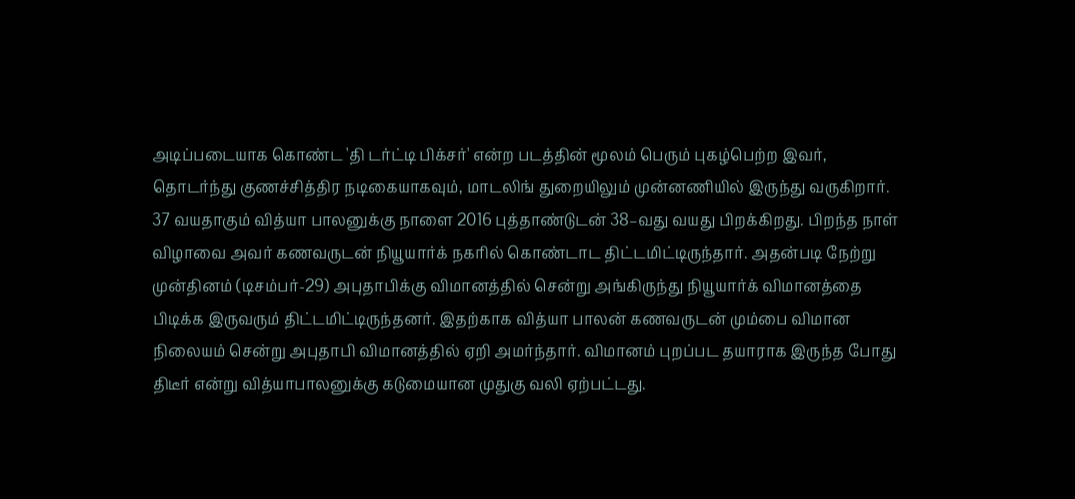அடிப்படையாக கொண்ட 'தி டர்ட்டி பிக்சர்' என்ற படத்தின் மூலம் பெரும் புகழ்பெற்ற இவர், தொடர்ந்து குணச்சித்திர நடிகையாகவும், மாடலிங் துறையிலும் முன்னணியில் இருந்து வருகிறார்.
37 வயதாகும் வித்யா பாலனுக்கு நாளை 2016 புத்தாண்டுடன் 38–வது வயது பிறக்கிறது. பிறந்த நாள் விழாவை அவர் கணவருடன் நியூயார்க் நகரில் கொண்டாட திட்டமிட்டிருந்தார். அதன்படி நேற்று முன்தினம் (டிசம்பர்-29) அபுதாபிக்கு விமானத்தில் சென்று அங்கிருந்து நியூயார்க் விமானத்தை பிடிக்க இருவரும் திட்டமிட்டிருந்தனர். இதற்காக வித்யா பாலன் கணவருடன் மும்பை விமான நிலையம் சென்று அபுதாபி விமானத்தில் ஏறி அமர்ந்தார். விமானம் புறப்பட தயாராக இருந்த போது திடீர் என்று வித்யாபாலனுக்கு கடுமையான முதுகு வலி ஏற்பட்டது.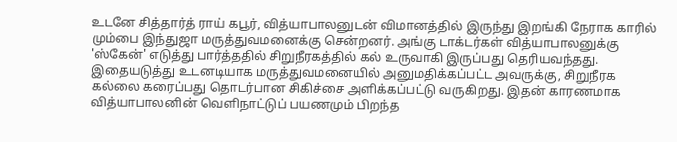உடனே சித்தார்த் ராய் கபூர், வித்யாபாலனுடன் விமானத்தில் இருந்து இறங்கி நேராக காரில் மும்பை இந்துஜா மருத்துவமனைக்கு சென்றனர். அங்கு டாக்டர்கள் வித்யாபாலனுக்கு 'ஸ்கேன்' எடுத்து பார்த்ததில் சிறுநீரகத்தில் கல் உருவாகி இருப்பது தெரியவந்தது.
இதையடுத்து உடனடியாக மருத்துவமனையில் அனுமதிக்கப்பட்ட அவருக்கு, சிறுநீரக கல்லை கரைப்பது தொடர்பான சிகிச்சை அளிக்கப்பட்டு வருகிறது. இதன் காரணமாக வித்யாபாலனின் வெளிநாட்டுப் பயணமும் பிறந்த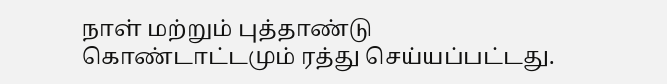நாள் மற்றும் புத்தாண்டு கொண்டாட்டமும் ரத்து செய்யப்பட்டது.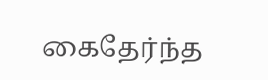கைதேர்ந்த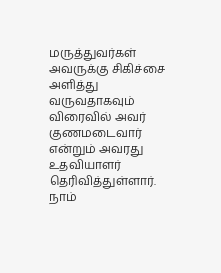மருத்துவர்கள் அவருக்கு சிகிச்சை அளித்து வருவதாகவும் விரைவில் அவர் குணமடைவார் என்றும் அவரது உதவியாளர் தெரிவித்துள்ளார்.
நாம்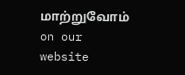மாற்றுவோம்
on our website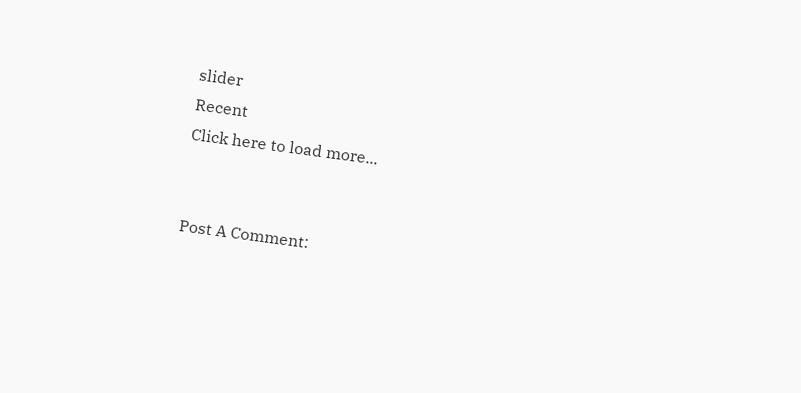slider
Recent
Click here to load more...


Post A Comment: